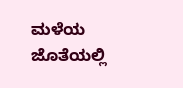ಮಳೆಯ ಜೊತೆಯಲ್ಲಿ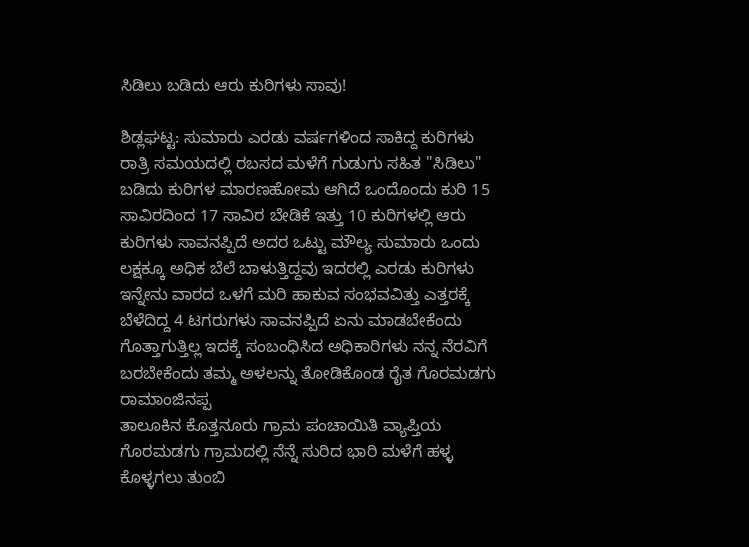ಸಿಡಿಲು ಬಡಿದು ಆರು ಕುರಿಗಳು ಸಾವು!

ಶಿಡ್ಲಘಟ್ಟ: ಸುಮಾರು ಎರಡು ವರ್ಷಗಳಿಂದ ಸಾಕಿದ್ದ ಕುರಿಗಳು ರಾತ್ರಿ ಸಮಯದಲ್ಲಿ ರಬಸದ ಮಳೆಗೆ ಗುಡುಗು ಸಹಿತ "ಸಿಡಿಲು" ಬಡಿದು ಕುರಿಗಳ ಮಾರಣಹೋಮ ಆಗಿದೆ ಒಂದೊಂದು ಕುರಿ 15 ಸಾವಿರದಿಂದ 17 ಸಾವಿರ ಬೇಡಿಕೆ ಇತ್ತು 10 ಕುರಿಗಳಲ್ಲಿ ಆರು ಕುರಿಗಳು ಸಾವನಪ್ಪಿದೆ ಅದರ ಒಟ್ಟು ಮೌಲ್ಯ ಸುಮಾರು ಒಂದು ಲಕ್ಷಕ್ಕೂ ಅಧಿಕ ಬೆಲೆ ಬಾಳುತ್ತಿದ್ದವು ಇದರಲ್ಲಿ ಎರಡು ಕುರಿಗಳು ಇನ್ನೇನು ವಾರದ ಒಳಗೆ ಮರಿ ಹಾಕುವ ಸಂಭವವಿತ್ತು ಎತ್ತರಕ್ಕೆ ಬೆಳೆದಿದ್ದ 4 ಟಗರುಗಳು ಸಾವನಪ್ಪಿದೆ ಏನು ಮಾಡಬೇಕೆಂದು ಗೊತ್ತಾಗುತ್ತಿಲ್ಲ ಇದಕ್ಕೆ ಸಂಬಂಧಿಸಿದ ಅಧಿಕಾರಿಗಳು ನನ್ನ ನೆರವಿಗೆ ಬರಬೇಕೆಂದು ತಮ್ಮ ಅಳಲನ್ನು ತೋಡಿಕೊಂಡ ರೈತ ಗೊರಮಡಗು ರಾಮಾಂಜಿನಪ್ಪ
ತಾಲೂಕಿನ ಕೊತ್ತನೂರು ಗ್ರಾಮ ಪಂಚಾಯಿತಿ ವ್ಯಾಪ್ತಿಯ ಗೊರಮಡಗು ಗ್ರಾಮದಲ್ಲಿ ನೆನ್ನೆ ಸುರಿದ ಭಾರಿ ಮಳೆಗೆ ಹಳ್ಳ ಕೊಳ್ಳಗಲು ತುಂಬಿ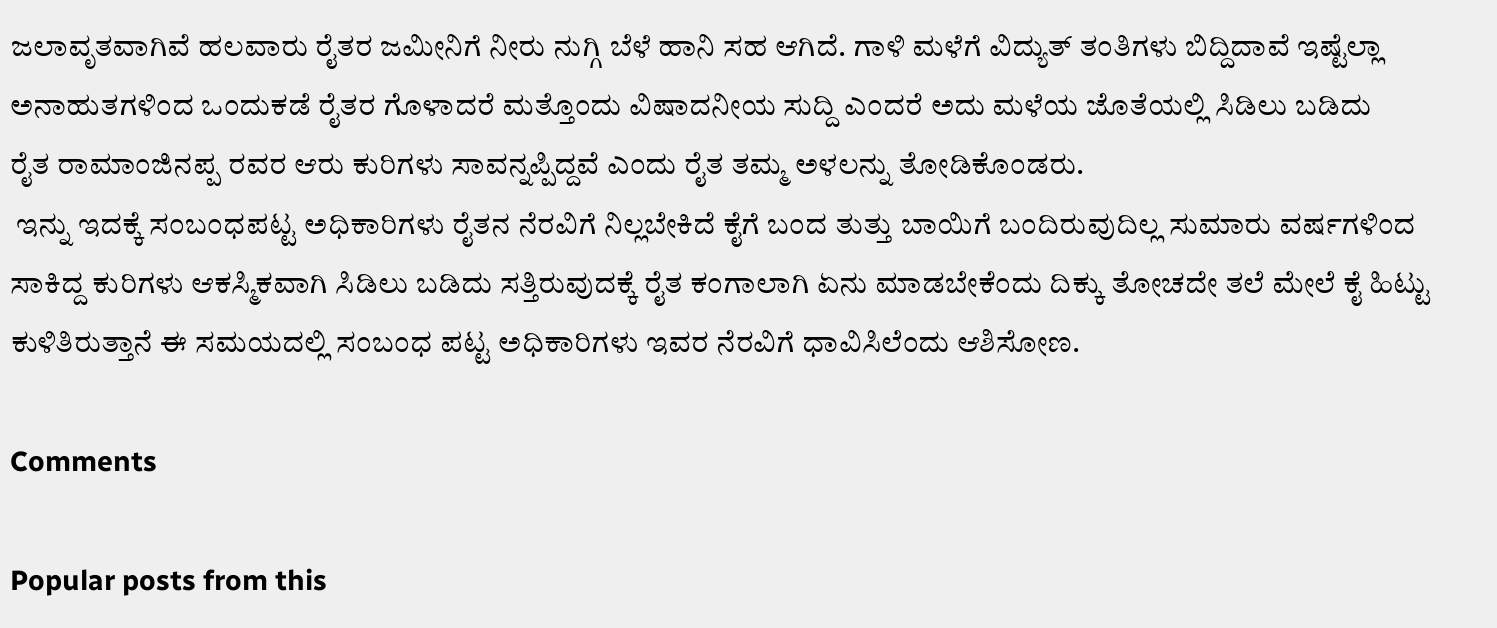ಜಲಾವೃತವಾಗಿವೆ ಹಲವಾರು ರೈತರ ಜಮೀನಿಗೆ ನೀರು ನುಗ್ಗಿ ಬೆಳೆ ಹಾನಿ ಸಹ ಆಗಿದೆ. ಗಾಳಿ ಮಳೆಗೆ ವಿದ್ಯುತ್ ತಂತಿಗಳು ಬಿದ್ದಿದಾವೆ ಇಷ್ಟೆಲ್ಲಾ ಅನಾಹುತಗಳಿಂದ ಒಂದುಕಡೆ ರೈತರ ಗೊಳಾದರೆ ಮತ್ತೊಂದು ವಿಷಾದನೀಯ ಸುದ್ದಿ ಎಂದರೆ ಅದು ಮಳೆಯ ಜೊತೆಯಲ್ಲಿ ಸಿಡಿಲು ಬಡಿದು ರೈತ ‌ರಾಮಾಂಜಿನಪ್ಪ ರವರ ಆರು ಕುರಿಗಳು ಸಾವನ್ನಪ್ಪಿದ್ದವೆ ಎಂದು ರೈತ ತಮ್ಮ ಅಳಲನ್ನು ತೋಡಿಕೊಂಡರು.
 ಇನ್ನು ಇದಕ್ಕೆ ಸಂಬಂಧಪಟ್ಟ ಅಧಿಕಾರಿಗಳು ರೈತನ ನೆರವಿಗೆ ನಿಲ್ಲಬೇಕಿದೆ ಕೈಗೆ ಬಂದ ತುತ್ತು ಬಾಯಿಗೆ ಬಂದಿರುವುದಿಲ್ಲ ಸುಮಾರು ವರ್ಷಗಳಿಂದ ಸಾಕಿದ್ದ ಕುರಿಗಳು ಆಕಸ್ಮಿಕವಾಗಿ ಸಿಡಿಲು ಬಡಿದು ಸತ್ತಿರುವುದಕ್ಕೆ ರೈತ ಕಂಗಾಲಾಗಿ ಏನು ಮಾಡಬೇಕೆಂದು ದಿಕ್ಕು ತೋಚದೇ ತಲೆ ಮೇಲೆ ಕೈ ಹಿಟ್ಟು ಕುಳಿತಿರುತ್ತಾನೆ ಈ ಸಮಯದಲ್ಲಿ ಸಂಬಂಧ ಪಟ್ಟ ಅಧಿಕಾರಿಗಳು ಇವರ ನೆರವಿಗೆ ಧಾವಿಸಿಲೆಂದು ಆಶಿಸೋಣ.

Comments

Popular posts from this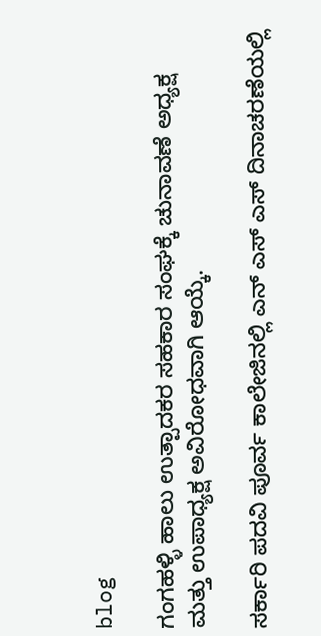blog

ಗಂಗಹಳ್ಳಿ ಹಾಲು ಉತ್ಪಾದಕರ ಸಹಕಾರ ಸಂಘಕ್ಕೆ ಚುನಾವಣೆ ಅಧ್ಯಕ್ಷ ಮತ್ತು ಉಪಾಧ್ಯಕ್ಷ ಅವಿರೋಧವಾಗಿ ಆಯ್ಕೆ.

ಸರ್ಕಾರಿ ಪದವಿ ಪೂರ್ವ ಕಾಲೇಜಿನಲ್ಲಿ ಎನ್ ಎಸ್ ಎಸ್ ದಿನಾಚರಣೆಯಲ್ಲಿ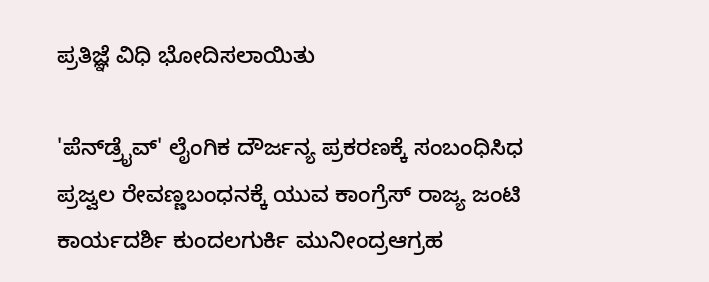ಪ್ರತಿಜ್ಞೆ ವಿಧಿ ಭೋದಿಸಲಾಯಿತು

'ಪೆನ್‌ಡ್ರೈವ್' ಲೈಂಗಿಕ ದೌರ್ಜನ್ಯ ಪ್ರಕರಣಕ್ಕೆ ಸಂಬಂಧಿಸಿಧ ಪ್ರಜ್ವಲ ರೇವಣ್ಣಬಂಧನಕ್ಕೆ ಯುವ ಕಾಂಗ್ರೆಸ್ ರಾಜ್ಯ ಜಂಟಿ ಕಾರ್ಯದರ್ಶಿ ಕುಂದಲಗುರ್ಕಿ ಮುನೀಂದ್ರಆಗ್ರಹ